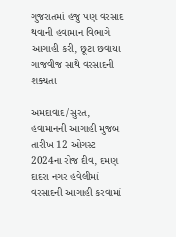ગુજરાતમાં હજુ પણ વરસાદ થવાની હવામાન વિભાગે આગાહી કરી, છૂટા છવાયા ગાજવીજ સાથે વરસાદની શક્યતા

અમદાવાદ/સુરત, હવામાનની આગાહી મુજબ તારીખ 12 ઓગસ્ટ 2024ના રોજ દીવ, દમણ દાદરા નગર હવેલીમાં વરસાદની આગાહી કરવામાં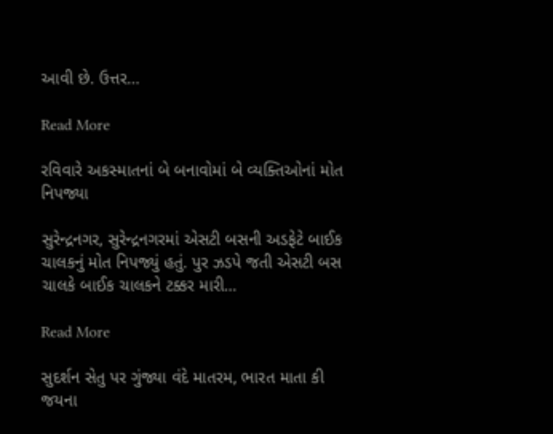આવી છે. ઉત્તર…

Read More

રવિવારે અકસ્માતનાં બે બનાવોમાં બે વ્યક્તિઓનાં મોત નિપજ્યા

સુરેન્દ્રનગર, સુરેન્દ્રનગરમાં એસટી બસની અડફેટે બાઈક ચાલકનું મોત નિપજ્યું હતું. પુર ઝડપે જતી એસટી બસ ચાલકે બાઈક ચાલકને ટક્કર મારી…

Read More

સુદર્શન સેતુ પર ગુંજ્યા વંદે માતરમ, ભારત માતા કી જયના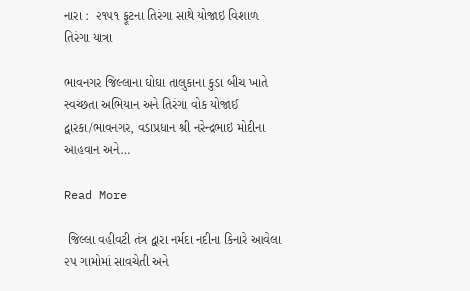નારા :  ૨૧૫૧ ફૂટના તિરંગા સાથે યોજાઇ વિશાળ તિરંગા યાત્રા

ભાવનગર જિલ્લાના ઘોઘા તાલુકાના કુડા બીચ ખાતે સ્વચ્છતા અભિયાન અને તિરંગા વોક યોજાઈ દ્વારકા/ભાવનગર, વડાપ્રધાન શ્રી નરેન્દ્રભાઇ મોદીના આહવાન અને…

Read More

 જિલ્લા વહીવટી તંત્ર દ્વારા નર્મદા નદીના કિનારે આવેલા ૨૫ ગામોમાં સાવચેતી અને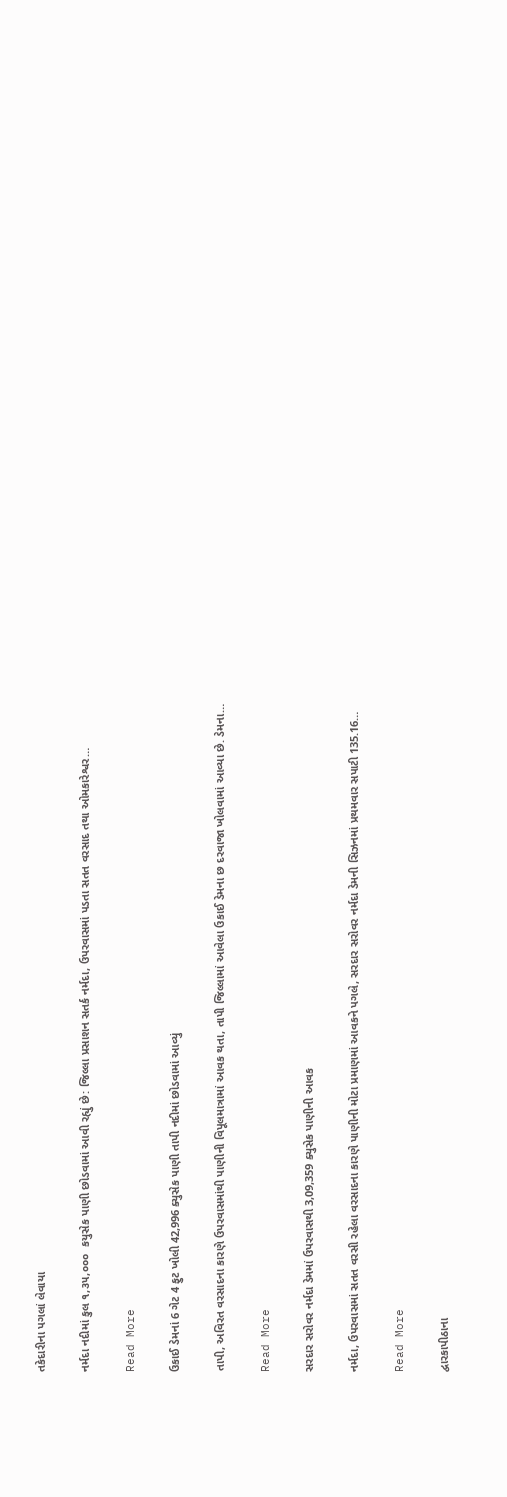તકેદારીના પગલાં લેવાયા

નર્મદા નદીમાં કુલ ૧,૩૫,૦૦૦  કયુસેક પાણી છોડવામાં આવી રહ્યું છે: જિલ્લા પ્રસાશન સતર્ક નર્મદા, ઉપરવાસમાં પડતા સતત વરસાદ તથા ઓમકારેશ્વર…

Read More

ઉકાઈ ડેમનાં 6 ગેટ 4 ફુટ ખોલી 42,996 ક્યુસેક પાણી તાપી નદીમાં છોડવામાં આવ્યું

તાપી, અવિરત વરસાદના કારણે ઉપરવાસમાંથી પાણીની વિપૂલમાત્રામાં આવક થતા, તાપી જિલ્લામાં આવેલા ઉકાઈ ડેમના છ દરવાજા ખોલવામાં આવ્યા છે. ડેમના…

Read More

સરદાર સરોવર નર્મદા ડેમમાં ઉપરવાસથી 3,09,359 ક્યુસેક પાણીની આવક

નર્મદા, ઉપરવાસમાં સતત વરસી રહેલા વરસાદના કારણે પાણીની મોટા પ્રમાણમાં આવકને પગલે, સરદાર સરોવર નર્મદા ડેમની સિઝનમાં પ્રથમવાર સપાટી 135.16…

Read More

દ્વારકાપીઠાના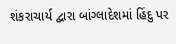શંકરાચાર્ય દ્વારા બાંગ્લાદેશમાં હિંદુ પર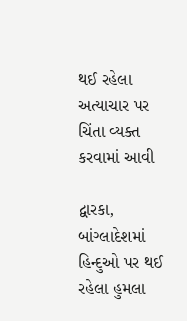થઈ રહેલા અત્યાચાર પર ચિંતા વ્યક્ત કરવામાં આવી

દ્વારકા, બાંગ્લાદેશમાં હિન્દુઓ પર થઈ રહેલા હુમલા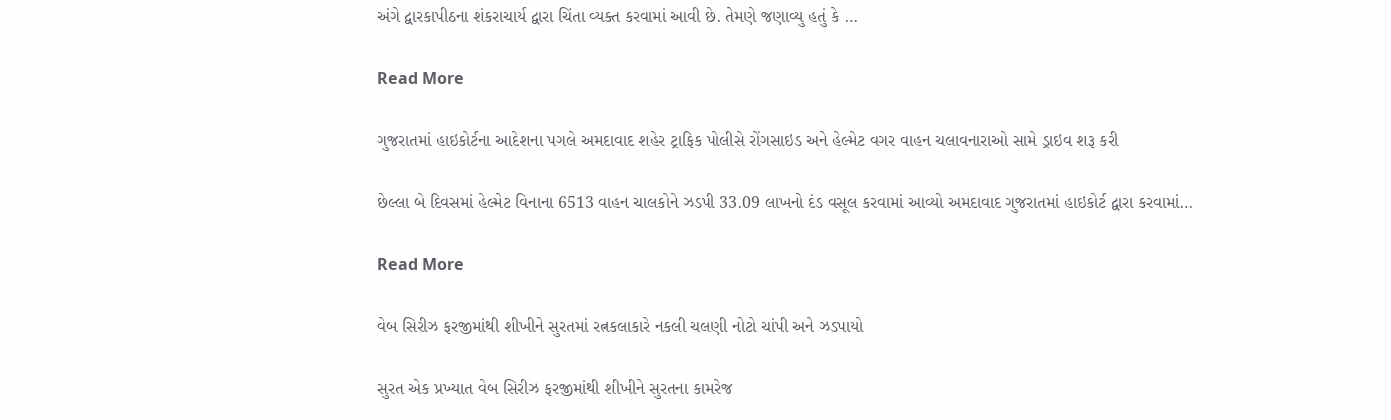અંગે દ્વારકાપીઠના શંકરાચાર્ય દ્વારા ચિંતા વ્યક્ત કરવામાં આવી છે. તેમણે જણાવ્યુ હતું કે …

Read More

ગુજરાતમાં હાઇકોર્ટના આદેશના પગલે અમદાવાદ શહેર ટ્રાફિક પોલીસે રોંગસાઇડ અને હેલ્મેટ વગર વાહન ચલાવનારાઓ સામે ડ્રાઇવ શરૂ કરી

છેલ્લા બે દિવસમાં હેલ્મેટ વિનાના 6513 વાહન ચાલકોને ઝડપી 33.09 લાખનો દંડ વસૂલ કરવામાં આવ્યો અમદાવાદ ગુજરાતમાં હાઇકોર્ટ દ્વારા કરવામાં…

Read More

વેબ સિરીઝ ફરજીમાંથી શીખીને સુરતમાં રત્નકલાકારે નકલી ચલણી નોટો ચાંપી અને ઝડપાયો

સુરત એક પ્રખ્યાત વેબ સિરીઝ ફરજીમાંથી શીખીને સુરતના કામરેજ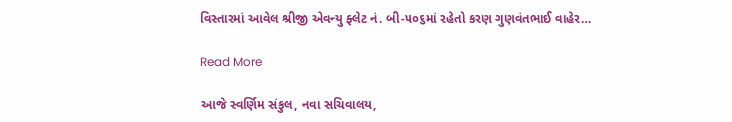વિસ્તારમાં આવેલ શ્રીજી એવન્યુ ફ્લેટ નં. બી-૫૦૬માં રહેતો કરણ ગુણવંતભાઈ વાહેર…

Read More

આજે સ્વર્ણિમ સંકુલ, નવા સચિવાલય,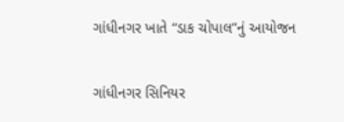ગાંધીનગર ખાતે “ડાક ચોપાલ”નું આયોજન

ગાંધીનગર સિનિયર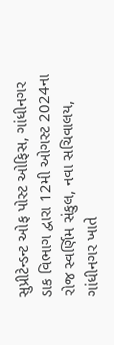સુપ્રીટેન્ડન્ટ ઓફ પોસ્ટ ઓફિસ, ગાંધીનગર ડાક વિભાગ દ્વારા 12મી ઓગસ્ટ 2024ના રોજ સ્વર્ણિમ સંકુલ, નવા સચિવાલય, ગાંધીનગર ખાતે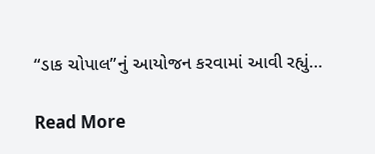“ડાક ચોપાલ”નું આયોજન કરવામાં આવી રહ્યું…

Read More